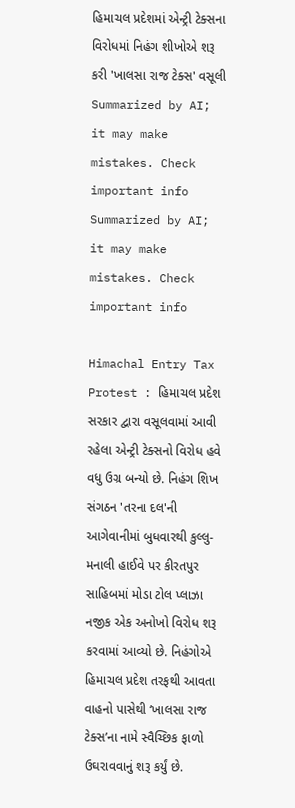હિમાચલ પ્રદેશમાં એન્ટ્રી ટેક્સના વિરોધમાં નિહંગ શીખોએ શરૂ કરી 'ખાલસા રાજ ટેક્સ' વસૂલી
Summarized by AI; it may make mistakes. Check important info
Summarized by AI; it may make mistakes. Check important info

Himachal Entry Tax Protest : હિમાચલ પ્રદેશ સરકાર દ્વારા વસૂલવામાં આવી રહેલા એન્ટ્રી ટેક્સનો વિરોધ હવે વધુ ઉગ્ર બન્યો છે. નિહંગ શિખ સંગઠન 'તરના દલ'ની આગેવાનીમાં બુધવારથી કુલ્લુ-મનાલી હાઈવે પર કીરતપુર સાહિબમાં મોડા ટોલ પ્લાઝા નજીક એક અનોખો વિરોધ શરૂ કરવામાં આવ્યો છે. નિહંગોએ હિમાચલ પ્રદેશ તરફથી આવતા વાહનો પાસેથી ‘ખાલસા રાજ ટેક્સ’ના નામે સ્વૈચ્છિક ફાળો ઉઘરાવવાનું શરૂ કર્યું છે.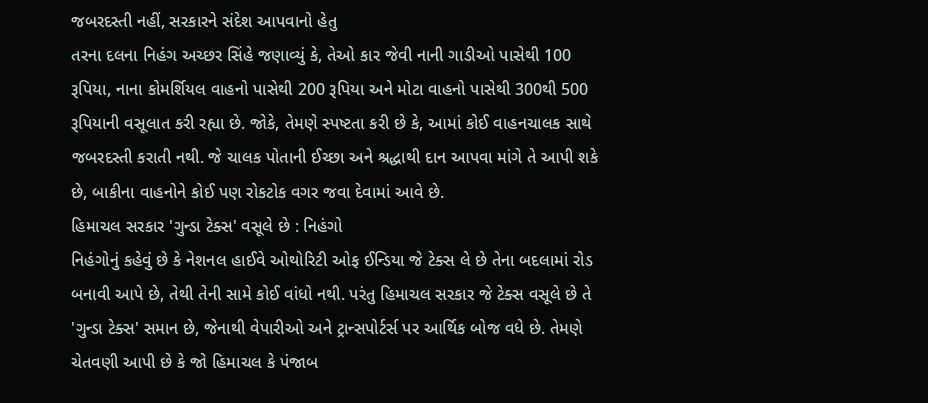જબરદસ્તી નહીં, સરકારને સંદેશ આપવાનો હેતુ
તરના દલના નિહંગ અચ્છર સિંહે જણાવ્યું કે, તેઓ કાર જેવી નાની ગાડીઓ પાસેથી 100 રૂપિયા, નાના કોમર્શિયલ વાહનો પાસેથી 200 રૂપિયા અને મોટા વાહનો પાસેથી 300થી 500 રૂપિયાની વસૂલાત કરી રહ્યા છે. જોકે, તેમણે સ્પષ્ટતા કરી છે કે, આમાં કોઈ વાહનચાલક સાથે જબરદસ્તી કરાતી નથી. જે ચાલક પોતાની ઈચ્છા અને શ્રદ્ધાથી દાન આપવા માંગે તે આપી શકે છે, બાકીના વાહનોને કોઈ પણ રોકટોક વગર જવા દેવામાં આવે છે.
હિમાચલ સરકાર 'ગુન્ડા ટેક્સ' વસૂલે છે : નિહંગો
નિહંગોનું કહેવું છે કે નેશનલ હાઈવે ઓથોરિટી ઓફ ઈન્ડિયા જે ટેક્સ લે છે તેના બદલામાં રોડ બનાવી આપે છે, તેથી તેની સામે કોઈ વાંધો નથી. પરંતુ હિમાચલ સરકાર જે ટેક્સ વસૂલે છે તે 'ગુન્ડા ટેક્સ' સમાન છે, જેનાથી વેપારીઓ અને ટ્રાન્સપોર્ટર્સ પર આર્થિક બોજ વધે છે. તેમણે ચેતવણી આપી છે કે જો હિમાચલ કે પંજાબ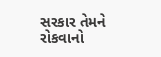સરકાર તેમને રોકવાનો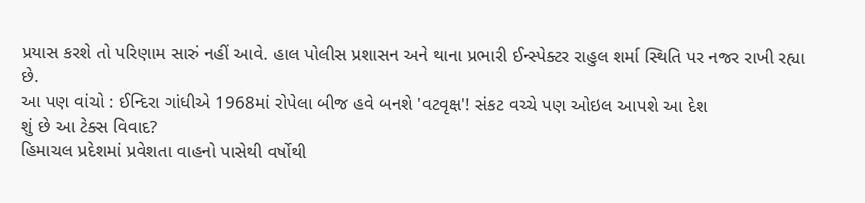પ્રયાસ કરશે તો પરિણામ સારું નહીં આવે. હાલ પોલીસ પ્રશાસન અને થાના પ્રભારી ઈન્સ્પેક્ટર રાહુલ શર્મા સ્થિતિ પર નજર રાખી રહ્યા છે.
આ પણ વાંચો : ઈન્દિરા ગાંધીએ 1968માં રોપેલા બીજ હવે બનશે 'વટવૃક્ષ'! સંકટ વચ્ચે પણ ઓઇલ આપશે આ દેશ
શું છે આ ટેક્સ વિવાદ?
હિમાચલ પ્રદેશમાં પ્રવેશતા વાહનો પાસેથી વર્ષોથી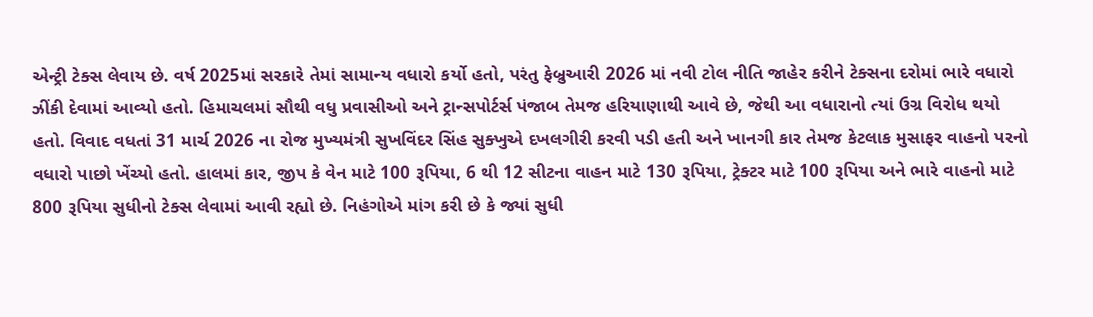એન્ટ્રી ટેક્સ લેવાય છે. વર્ષ 2025માં સરકારે તેમાં સામાન્ય વધારો કર્યો હતો, પરંતુ ફેબ્રુઆરી 2026 માં નવી ટોલ નીતિ જાહેર કરીને ટેક્સના દરોમાં ભારે વધારો ઝીંકી દેવામાં આવ્યો હતો. હિમાચલમાં સૌથી વધુ પ્રવાસીઓ અને ટ્રાન્સપોર્ટર્સ પંજાબ તેમજ હરિયાણાથી આવે છે, જેથી આ વધારાનો ત્યાં ઉગ્ર વિરોધ થયો હતો. વિવાદ વધતાં 31 માર્ચ 2026 ના રોજ મુખ્યમંત્રી સુખવિંદર સિંહ સુક્ખુએ દખલગીરી કરવી પડી હતી અને ખાનગી કાર તેમજ કેટલાક મુસાફર વાહનો પરનો વધારો પાછો ખેંચ્યો હતો. હાલમાં કાર, જીપ કે વેન માટે 100 રૂપિયા, 6 થી 12 સીટના વાહન માટે 130 રૂપિયા, ટ્રેક્ટર માટે 100 રૂપિયા અને ભારે વાહનો માટે 800 રૂપિયા સુધીનો ટેક્સ લેવામાં આવી રહ્યો છે. નિહંગોએ માંગ કરી છે કે જ્યાં સુધી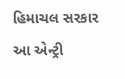હિમાચલ સરકાર આ એન્ટ્રી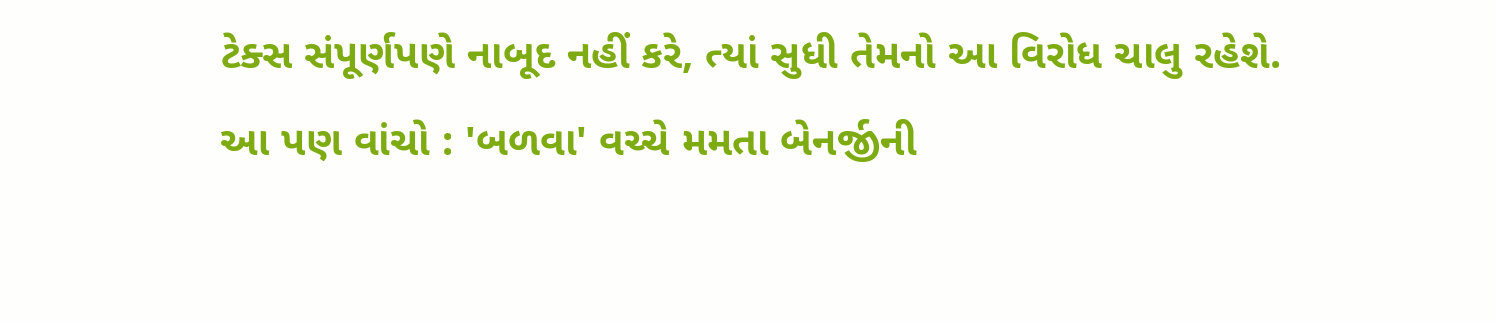ટેક્સ સંપૂર્ણપણે નાબૂદ નહીં કરે, ત્યાં સુધી તેમનો આ વિરોધ ચાલુ રહેશે.
આ પણ વાંચો : 'બળવા' વચ્ચે મમતા બેનર્જીની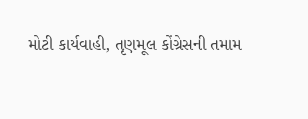મોટી કાર્યવાહી, તૃણમૂલ કોંગ્રેસની તમામ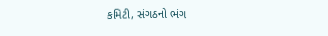કમિટી, સંગઠનો ભંગ